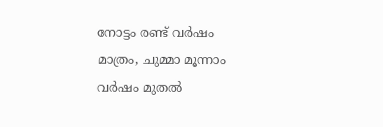നോട്ടം രണ്ട് വർഷം മാത്രം, ചുമ്മാ മൂന്നാം വർഷം മുതൽ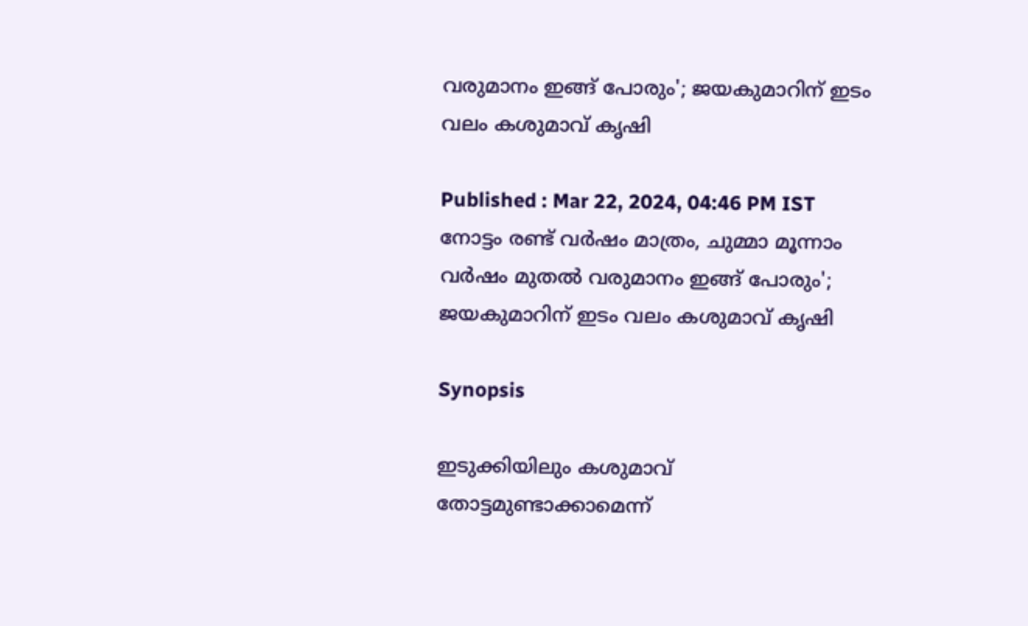വരുമാനം ഇങ്ങ് പോരും'; ജയകുമാറിന് ഇടം വലം കശുമാവ് കൃഷി

Published : Mar 22, 2024, 04:46 PM IST
നോട്ടം രണ്ട് വർഷം മാത്രം, ചുമ്മാ മൂന്നാം വർഷം മുതൽ വരുമാനം ഇങ്ങ് പോരും'; ജയകുമാറിന് ഇടം വലം കശുമാവ് കൃഷി

Synopsis

ഇടുക്കിയിലും കശുമാവ് തോട്ടമുണ്ടാക്കാമെന്ന്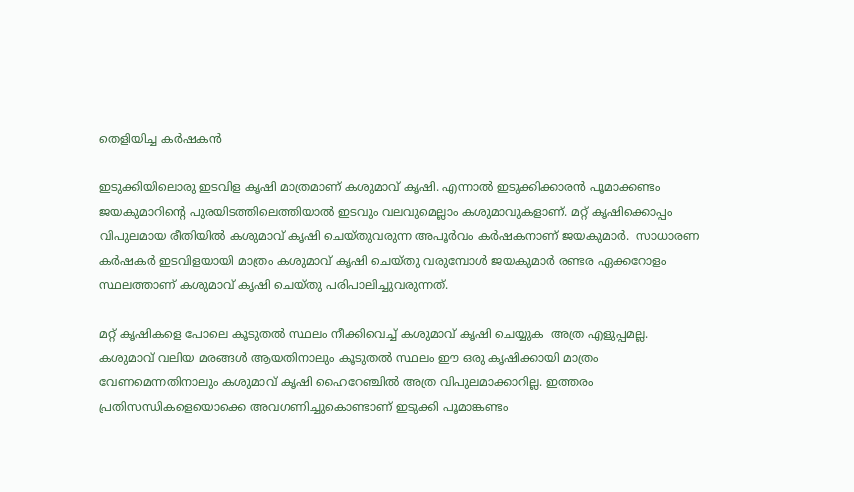തെളിയിച്ച കർഷകൻ

ഇടുക്കിയിലൊരു ഇടവിള കൃഷി മാത്രമാണ് കശുമാവ് കൃഷി. എന്നാൽ ഇടുക്കിക്കാരൻ പൂമാക്കണ്ടം ജയകുമാറിന്റെ പുരയിടത്തിലെത്തിയാൽ ഇടവും വലവുമെല്ലാം കശുമാവുകളാണ്. മറ്റ് കൃഷിക്കൊപ്പം വിപുലമായ രീതിയിൽ കശുമാവ് കൃഷി ചെയ്തുവരുന്ന അപൂർവം കർഷകനാണ് ജയകുമാർ.  സാധാരണ കർഷകർ ഇടവിളയായി മാത്രം കശുമാവ് കൃഷി ചെയ്തു വരുമ്പോൾ ജയകുമാർ രണ്ടര ഏക്കറോളം സ്ഥലത്താണ് കശുമാവ് കൃഷി ചെയ്തു പരിപാലിച്ചുവരുന്നത്.

മറ്റ് കൃഷികളെ പോലെ കൂടുതൽ സ്ഥലം നീക്കിവെച്ച് കശുമാവ് കൃഷി ചെയ്യുക  അത്ര എളുപ്പമല്ല. കശുമാവ് വലിയ മരങ്ങൾ ആയതിനാലും കൂടുതൽ സ്ഥലം ഈ ഒരു കൃഷിക്കായി മാത്രം വേണമെന്നതിനാലും കശുമാവ് കൃഷി ഹൈറേഞ്ചിൽ അത്ര വിപുലമാക്കാറില്ല. ഇത്തരം പ്രതിസന്ധികളെയൊക്കെ അവഗണിച്ചുകൊണ്ടാണ് ഇടുക്കി പൂമാങ്കണ്ടം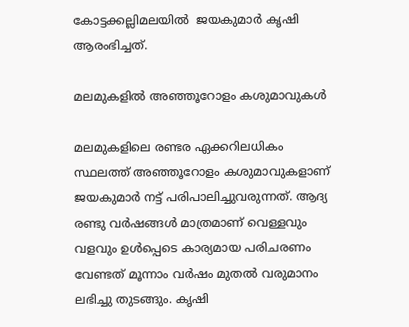കോട്ടക്കല്ലിമലയിൽ  ജയകുമാർ കൃഷി ആരംഭിച്ചത്.

മലമുകളിൽ അഞ്ഞൂറോളം കശുമാവുകൾ

മലമുകളിലെ രണ്ടര ഏക്കറിലധികം സ്ഥലത്ത് അഞ്ഞൂറോളം കശുമാവുകളാണ് ജയകുമാർ നട്ട് പരിപാലിച്ചുവരുന്നത്. ആദ്യ രണ്ടു വർഷങ്ങൾ മാത്രമാണ് വെള്ളവും വളവും ഉൾപ്പെടെ കാര്യമായ പരിചരണം വേണ്ടത് മൂന്നാം വർഷം മുതൽ വരുമാനം ലഭിച്ചു തുടങ്ങും. കൃഷി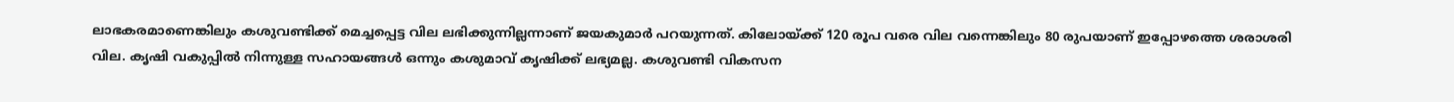ലാഭകരമാണെങ്കിലും കശുവണ്ടിക്ക് മെച്ചപ്പെട്ട വില ലഭിക്കുന്നില്ലന്നാണ് ജയകുമാർ പറയുന്നത്. കിലോയ്ക്ക് 120 രൂപ വരെ വില വന്നെങ്കിലും 80 രുപയാണ് ഇപ്പോഴത്തെ ശരാശരി വില. കൃഷി വകുപ്പിൽ നിന്നുള്ള സഹായങ്ങൾ ഒന്നും കശുമാവ് കൃഷിക്ക് ലഭ്യമല്ല. കശുവണ്ടി വികസന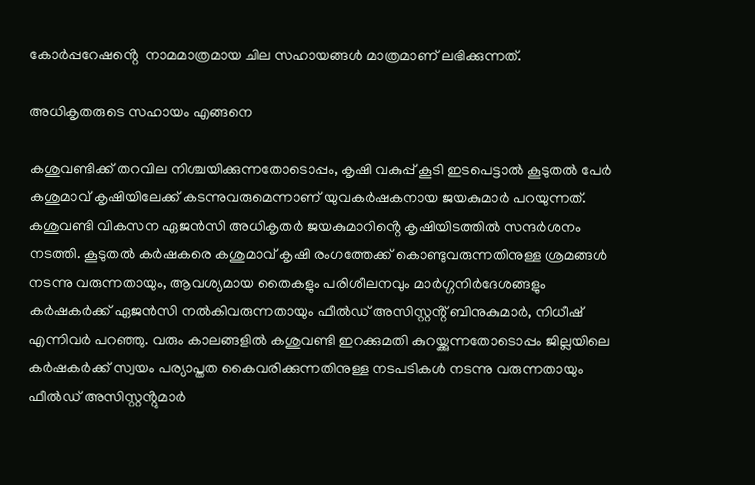കോർപ്പറേഷൻ്റെ  നാമമാത്രമായ ചില സഹായങ്ങൾ മാത്രമാണ് ലഭിക്കുന്നത്.

അധികൃതരുടെ സഹായം എങ്ങനെ

കശുവണ്ടിക്ക് തറവില നിശ്ചയിക്കുന്നതോടൊപ്പം, കൃഷി വകുപ്പ് കൂടി ഇടപെട്ടാൽ കൂടുതൽ പേർ കശുമാവ് കൃഷിയിലേക്ക് കടന്നുവരുമെന്നാണ് യുവകർഷകനായ ജയകുമാർ പറയുന്നത്. കശുവണ്ടി വികസന ഏജൻസി അധികൃതർ ജയകുമാറിൻ്റെ കൃഷിയിടത്തിൽ സന്ദർശനം നടത്തി. കൂടുതൽ കർഷകരെ കശുമാവ് കൃഷി രംഗത്തേക്ക് കൊണ്ടുവരുന്നതിനുള്ള ശ്രമങ്ങൾ നടന്നു വരുന്നതായും, ആവശ്യമായ തൈകളും പരിശീലനവും മാർഗ്ഗനിർദേശങ്ങളും കർഷകർക്ക് ഏജൻസി നൽകിവരുന്നതായും ഫീൽഡ് അസിസ്റ്റൻ്റ് ബിനുകുമാർ, നിധീഷ് എന്നിവർ പറഞ്ഞു. വരും കാലങ്ങളിൽ കശുവണ്ടി ഇറക്കുമതി കുറയ്ക്കുന്നതോടൊപ്പം ജില്ലയിലെ കർഷകർക്ക് സ്വയം പര്യാപ്തത കൈവരിക്കുന്നതിനുള്ള നടപടികൾ നടന്നു വരുന്നതായും ഫീൽഡ് അസിസ്റ്റൻ്റുമാർ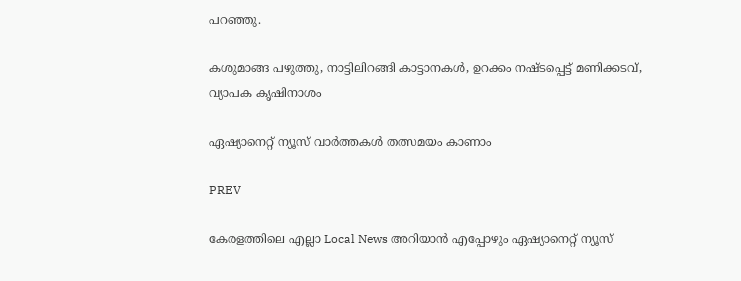പറഞ്ഞു.

കശുമാങ്ങ പഴുത്തു, നാട്ടിലിറങ്ങി കാട്ടാനകൾ, ഉറക്കം നഷ്ടപ്പെട്ട് മണിക്കടവ്, വ്യാപക കൃഷിനാശം

ഏഷ്യാനെറ്റ് ന്യൂസ് വാർത്തകൾ തത്സമയം കാണാം

PREV

കേരളത്തിലെ എല്ലാ Local News അറിയാൻ എപ്പോഴും ഏഷ്യാനെറ്റ് ന്യൂസ്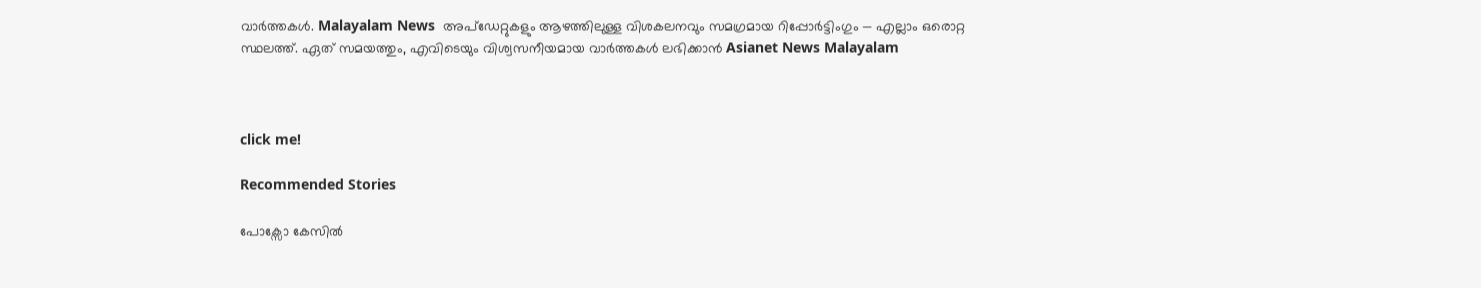വാർത്തകൾ. Malayalam News  അപ്‌ഡേറ്റുകളും ആഴത്തിലുള്ള വിശകലനവും സമഗ്രമായ റിപ്പോർട്ടിംഗും — എല്ലാം ഒരൊറ്റ സ്ഥലത്ത്. ഏത് സമയത്തും, എവിടെയും വിശ്വസനീയമായ വാർത്തകൾ ലഭിക്കാൻ Asianet News Malayalam



click me!

Recommended Stories

പോക്സോ കേസിൽ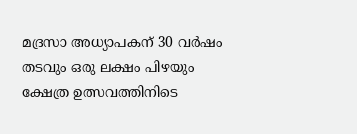മദ്രസാ അധ്യാപകന് 30 വർഷം തടവും ഒരു ലക്ഷം പിഴയും
ക്ഷേത്ര ഉത്സവത്തിനിടെ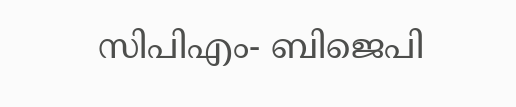സിപിഎം- ബിജെപി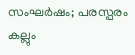സംഘർഷം; പരസ്പരം കല്ലും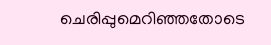ചെരിപ്പുമെറിഞ്ഞതോടെ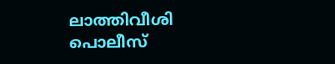ലാത്തിവീശി പൊലീസ്